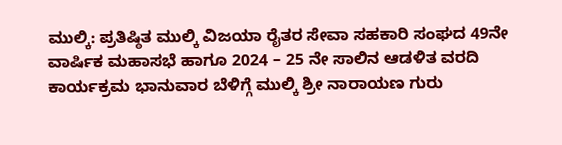ಮುಲ್ಕಿ: ಪ್ರತಿಷ್ಠಿತ ಮುಲ್ಕಿ ವಿಜಯಾ ರೈತರ ಸೇವಾ ಸಹಕಾರಿ ಸಂಘದ 49ನೇ ವಾರ್ಷಿಕ ಮಹಾಸಭೆ ಹಾಗೂ 2024 – 25 ನೇ ಸಾಲಿನ ಆಡಳಿತ ವರದಿ ಕಾರ್ಯಕ್ರಮ ಭಾನುವಾರ ಬೆಳಿಗ್ಗೆ ಮುಲ್ಕಿ ಶ್ರೀ ನಾರಾಯಣ ಗುರು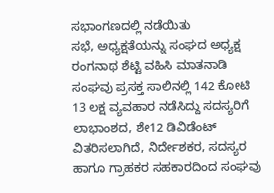ಸಭಾಂಗಣದಲ್ಲಿ ನಡೆಯಿತು
ಸಭೆ, ಅಧ್ಯಕ್ಷತೆಯನ್ನು ಸಂಘದ ಅಧ್ಯಕ್ಷ ರಂಗನಾಥ ಶೆಟ್ಟಿ ವಹಿಸಿ ಮಾತನಾಡಿ ಸಂಘವು ಪ್ರಸಕ್ತ ಸಾಲಿನಲ್ಲಿ 142 ಕೋಟಿ 13 ಲಕ್ಷ ವ್ಯವಹಾರ ನಡೆಸಿದ್ದು ಸದಸ್ಯರಿಗೆ ಲಾಭಾಂಶದ, ಶೇ12 ಡಿವಿಡೆಂಟ್ ವಿತರಿಸಲಾಗಿದೆ, ನಿರ್ದೇಶಕರ, ಸದಸ್ಯರ ಹಾಗೂ ಗ್ರಾಹಕರ ಸಹಕಾರದಿಂದ ಸಂಘವು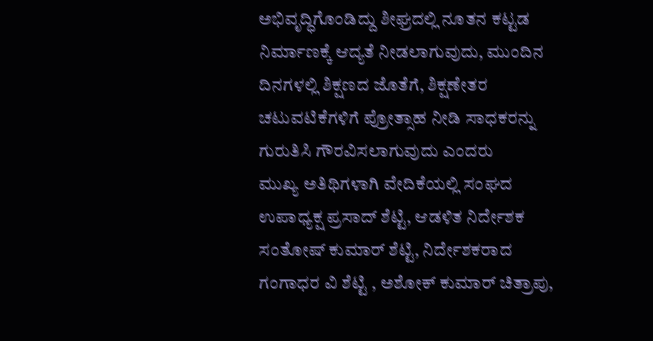ಅಭಿವೃದ್ಧಿಗೊಂಡಿದ್ದು ಶೀಘ್ರದಲ್ಲಿ ನೂತನ ಕಟ್ಟಡ ನಿರ್ಮಾಣಕ್ಕೆ ಆದ್ಯತೆ ನೀಡಲಾಗುವುದು, ಮುಂದಿನ ದಿನಗಳಲ್ಲಿ ಶಿಕ್ಷಣದ ಜೊತೆಗೆ, ಶಿಕ್ಷಣೇತರ ಚಟುವಟಿಕೆಗಳಿಗೆ ಪ್ರೋತ್ಸಾಹ ನೀಡಿ ಸಾಧಕರನ್ನು ಗುರುತಿಸಿ ಗೌರವಿಸಲಾಗುವುದು ಎಂದರು
ಮುಖ್ಯ ಅತಿಥಿಗಳಾಗಿ ವೇದಿಕೆಯಲ್ಲಿ ಸಂಘದ ಉಪಾಧ್ಯಕ್ಷ ಪ್ರಸಾದ್ ಶೆಟ್ಟಿ, ಆಡಳಿತ ನಿರ್ದೇಶಕ ಸಂತೋಷ್ ಕುಮಾರ್ ಶೆಟ್ಟಿ, ನಿರ್ದೇಶಕರಾದ ಗಂಗಾಧರ ವಿ ಶೆಟ್ಟಿ , ಅಶೋಕ್ ಕುಮಾರ್ ಚಿತ್ರಾಪು,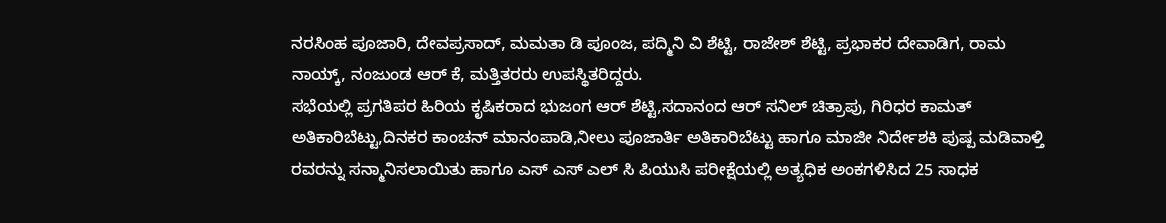ನರಸಿಂಹ ಪೂಜಾರಿ, ದೇವಪ್ರಸಾದ್, ಮಮತಾ ಡಿ ಪೂಂಜ, ಪದ್ಮಿನಿ ವಿ ಶೆಟ್ಟಿ, ರಾಜೇಶ್ ಶೆಟ್ಟಿ, ಪ್ರಭಾಕರ ದೇವಾಡಿಗ, ರಾಮ ನಾಯ್ಕ್, ನಂಜುಂಡ ಆರ್ ಕೆ, ಮತ್ತಿತರರು ಉಪಸ್ಥಿತರಿದ್ದರು.
ಸಭೆಯಲ್ಲಿ ಪ್ರಗತಿಪರ ಹಿರಿಯ ಕೃಷಿಕರಾದ ಭುಜಂಗ ಆರ್ ಶೆಟ್ಟಿ,ಸದಾನಂದ ಆರ್ ಸನಿಲ್ ಚಿತ್ರಾಪು, ಗಿರಿಧರ ಕಾಮತ್ ಅತಿಕಾರಿಬೆಟ್ಟು,ದಿನಕರ ಕಾಂಚನ್ ಮಾನಂಪಾಡಿ,ನೀಲು ಪೂಜಾರ್ತಿ ಅತಿಕಾರಿಬೆಟ್ಟು ಹಾಗೂ ಮಾಜೀ ನಿರ್ದೇಶಕಿ ಪುಷ್ಪ ಮಡಿವಾಳ್ತಿ ರವರನ್ನು ಸನ್ಮಾನಿಸಲಾಯಿತು ಹಾಗೂ ಎಸ್ ಎಸ್ ಎಲ್ ಸಿ ಪಿಯುಸಿ ಪರೀಕ್ಷೆಯಲ್ಲಿ ಅತ್ಯಧಿಕ ಅಂಕಗಳಿಸಿದ 25 ಸಾಧಕ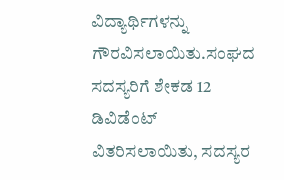ವಿದ್ಯಾರ್ಥಿಗಳನ್ನು ಗೌರವಿಸಲಾಯಿತು.ಸಂಘದ ಸದಸ್ಯರಿಗೆ ಶೇಕಡ 12 ಡಿವಿಡೆಂಟ್ ವಿತರಿಸಲಾಯಿತು, ಸದಸ್ಯರ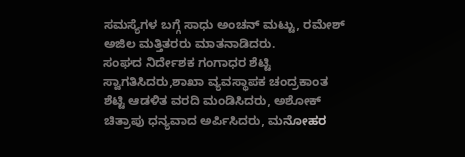ಸಮಸ್ಯೆಗಳ ಬಗ್ಗೆ ಸಾಧು ಅಂಚನ್ ಮಟ್ಟು, ರಮೇಶ್ ಅಜಿಲ ಮತ್ತಿತರರು ಮಾತನಾಡಿದರು.
ಸಂಘದ ನಿರ್ದೇಶಕ ಗಂಗಾಧರ ಶೆಟ್ಟಿ ಸ್ವಾಗತಿಸಿದರು,ಶಾಖಾ ವ್ಯವಸ್ಥಾಪಕ ಚಂದ್ರಕಾಂತ ಶೆಟ್ಟಿ ಆಡಳಿತ ವರದಿ ಮಂಡಿಸಿದರು, ಅಶೋಕ್ ಚಿತ್ರಾಪು ಧನ್ಯವಾದ ಅರ್ಪಿಸಿದರು, ಮನೋಹರ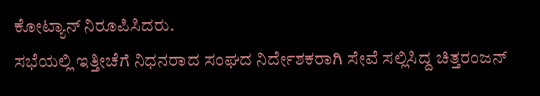ಕೋಟ್ಯಾನ್ ನಿರೂಪಿಸಿದರು.
ಸಭೆಯಲ್ಲಿ ಇತ್ತೀಚೆಗೆ ನಿಧನರಾದ ಸಂಘದ ನಿರ್ದೇಶಕರಾಗಿ ಸೇವೆ ಸಲ್ಲಿಸಿದ್ದ ಚಿತ್ತರಂಜನ್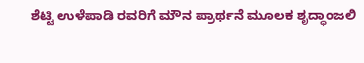ಶೆಟ್ಟಿ ಉಳೆಪಾಡಿ ರವರಿಗೆ ಮೌನ ಪ್ರಾರ್ಥನೆ ಮೂಲಕ ಶೃದ್ಧಾಂಜಲಿ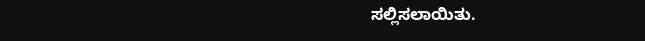ಸಲ್ಲಿಸಲಾಯಿತು.